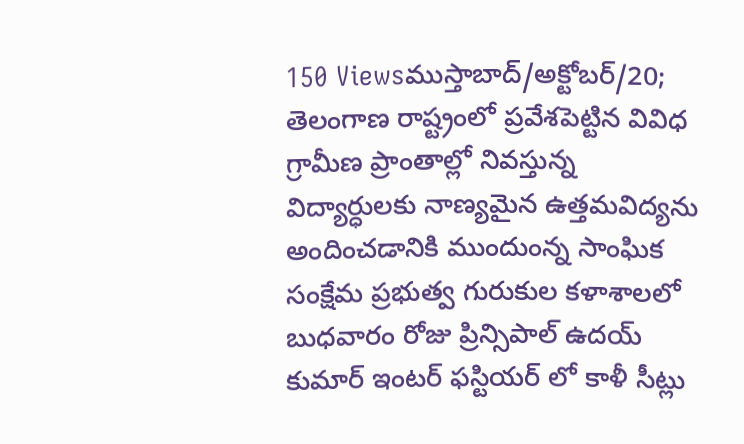150 Viewsముస్తాబాద్/అక్టోబర్/20; తెలంగాణ రాష్ట్రంలో ప్రవేశపెట్టిన వివిధ గ్రామీణ ప్రాంతాల్లో నివస్తున్న విద్యార్ధులకు నాణ్యమైన ఉత్తమవిద్యను అందించడానికి ముందుంన్న సాంఘిక సంక్షేమ ప్రభుత్వ గురుకుల కళాశాలలో బుధవారం రోజు ప్రిన్సిపాల్ ఉదయ్ కుమార్ ఇంటర్ ఫస్టియర్ లో కాళీ సీట్లు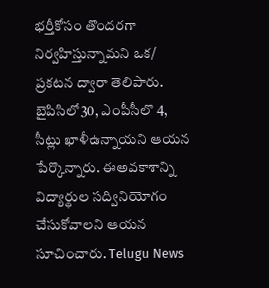భర్తీకోసం తొందరగా నిర్వహిస్తున్నామని ఒక/ ప్రకటన ద్వారా తెలిపారు. బైపిసిలో30, ఎంపీసీలొ 4, సీట్లు ఖాళీఉన్నాయని ఆయన పేర్కొన్నారు. ఈఅవకాశాన్ని విద్యార్థుల సద్వినియోగం చేసుకోవాలని ఆయన సూచించారు. Telugu News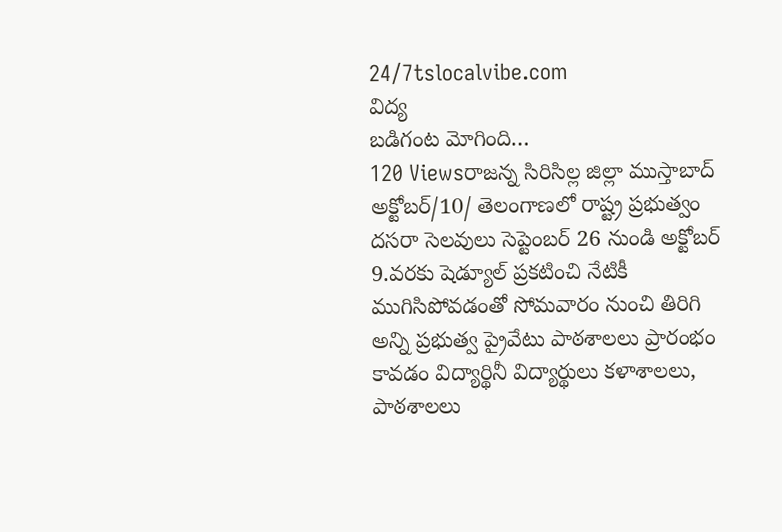24/7tslocalvibe.com
విద్య
బడిగంట మోగింది…
120 Viewsరాజన్న సిరిసిల్ల జిల్లా ముస్తాబాద్ అక్టోబర్/10/ తెలంగాణలో రాష్ట్ర ప్రభుత్వం దసరా సెలవులు సెప్టెంబర్ 26 నుండి అక్టోబర్ 9.వరకు షెడ్యూల్ ప్రకటించి నేటికీ ముగిసిపోవడంతో సోమవారం నుంచి తిరిగి అన్ని ప్రభుత్వ ప్రైవేటు పాఠశాలలు ప్రారంభం కావడం విద్యార్థినీ విద్యార్థులు కళాశాలలు, పాఠశాలలు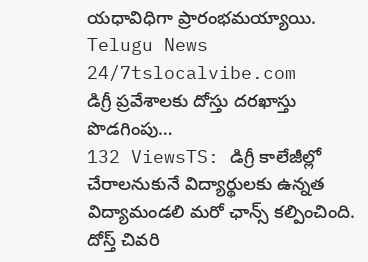యధావిధిగా ప్రారంభమయ్యాయి. Telugu News 24/7tslocalvibe.com
డిగ్రీ ప్రవేశాలకు దోస్తు దరఖాస్తు పొడగింపు…
132 ViewsTS: డిగ్రీ కాలేజీల్లో చేరాలనుకునే విద్యార్థులకు ఉన్నత విద్యామండలి మరో ఛాన్స్ కల్పించింది. దోస్త్ చివరి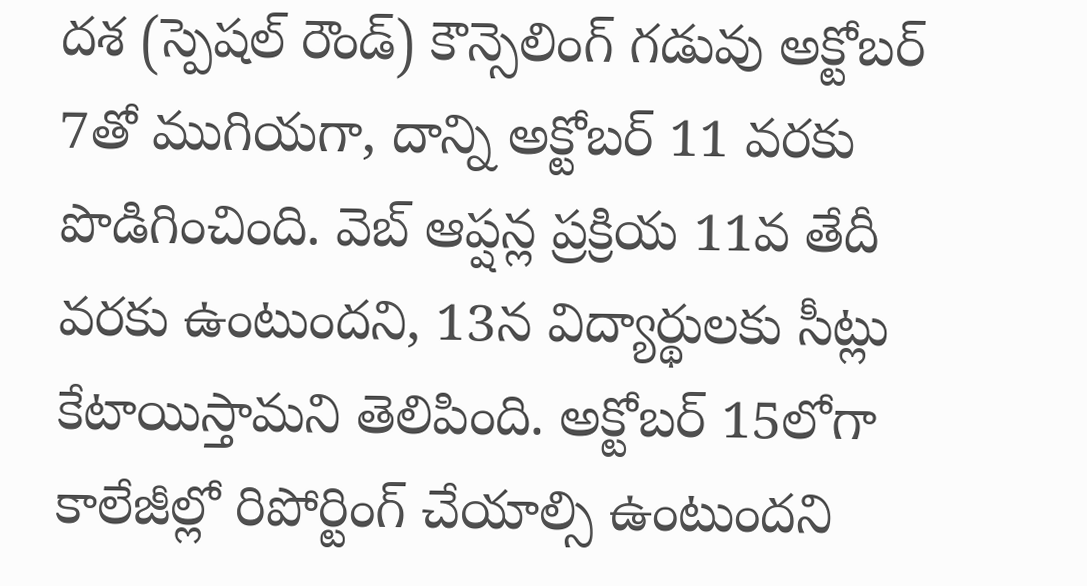దశ (స్పెషల్ రౌండ్) కౌన్సెలింగ్ గడువు అక్టోబర్ 7తో ముగియగా, దాన్ని అక్టోబర్ 11 వరకు పొడిగించింది. వెబ్ ఆప్షన్ల ప్రక్రియ 11వ తేదీ వరకు ఉంటుందని, 13న విద్యార్థులకు సీట్లు కేటాయిస్తామని తెలిపింది. అక్టోబర్ 15లోగా కాలేజీల్లో రిపోర్టింగ్ చేయాల్సి ఉంటుందని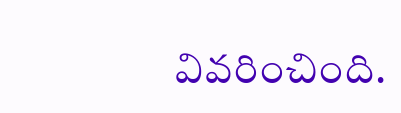వివరించింది.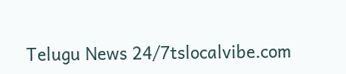Telugu News 24/7tslocalvibe.com